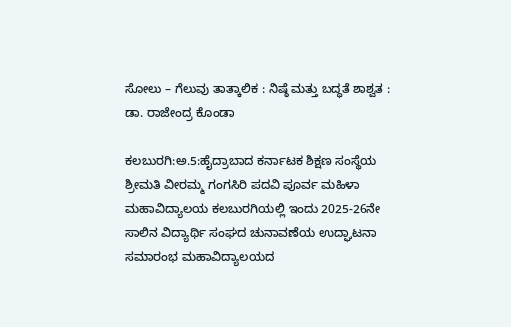ಸೋಲು – ಗೆಲುವು ತಾತ್ಕಾಲಿಕ : ನಿಷ್ಠೆ ಮತ್ತು ಬದ್ಧತೆ ಶಾಶ್ವತ : ಡಾ. ರಾಜೇಂದ್ರ ಕೊಂಡಾ

ಕಲಬುರಗಿ:ಅ.5:ಹೈದ್ರಾಬಾದ ಕರ್ನಾಟಕ ಶಿಕ್ಷಣ ಸಂಸ್ಥೆಯ ಶ್ರೀಮತಿ ವೀರಮ್ಮ ಗಂಗಸಿರಿ ಪದವಿ ಪೂರ್ವ ಮಹಿಳಾ ಮಹಾವಿದ್ಯಾಲಯ ಕಲಬುರಗಿಯಲ್ಲಿ ಇಂದು 2025-26ನೇ ಸಾಲಿನ ವಿದ್ಯಾರ್ಥಿ ಸಂಘದ ಚುನಾವಣೆಯ ಉದ್ಘಾಟನಾ ಸಮಾರಂಭ ಮಹಾವಿದ್ಯಾಲಯದ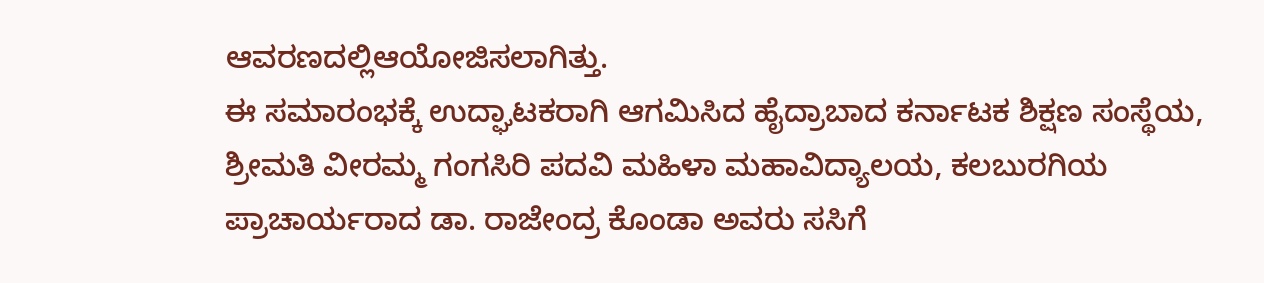ಆವರಣದಲ್ಲಿಆಯೋಜಿಸಲಾಗಿತ್ತು.
ಈ ಸಮಾರಂಭಕ್ಕೆ ಉದ್ಘಾಟಕರಾಗಿ ಆಗಮಿಸಿದ ಹೈದ್ರಾಬಾದ ಕರ್ನಾಟಕ ಶಿಕ್ಷಣ ಸಂಸ್ಥೆಯ, ಶ್ರೀಮತಿ ವೀರಮ್ಮ ಗಂಗಸಿರಿ ಪದವಿ ಮಹಿಳಾ ಮಹಾವಿದ್ಯಾಲಯ, ಕಲಬುರಗಿಯ ಪ್ರಾಚಾರ್ಯರಾದ ಡಾ. ರಾಜೇಂದ್ರ ಕೊಂಡಾ ಅವರು ಸಸಿಗೆ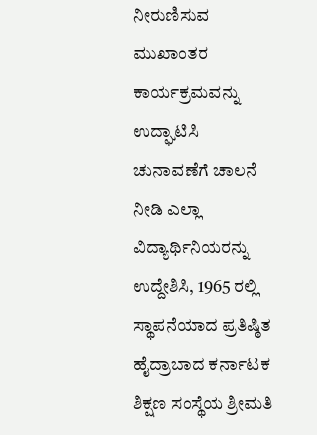ನೀರುಣಿಸುವ ಮುಖಾಂತರ ಕಾರ್ಯಕ್ರಮವನ್ನು ಉದ್ಘಾಟಿಸಿ ಚುನಾವಣೆಗೆ ಚಾಲನೆ ನೀಡಿ ಎಲ್ಲಾ ವಿದ್ಯಾರ್ಥಿನಿಯರನ್ನು ಉದ್ದೇಶಿಸಿ, 1965 ರಲ್ಲಿ ಸ್ಥಾಪನೆಯಾದ ಪ್ರತಿಷ್ಠಿತ ಹೈದ್ರಾಬಾದ ಕರ್ನಾಟಕ ಶಿಕ್ಷಣ ಸಂಸ್ಥೆಯ ಶ್ರೀಮತಿ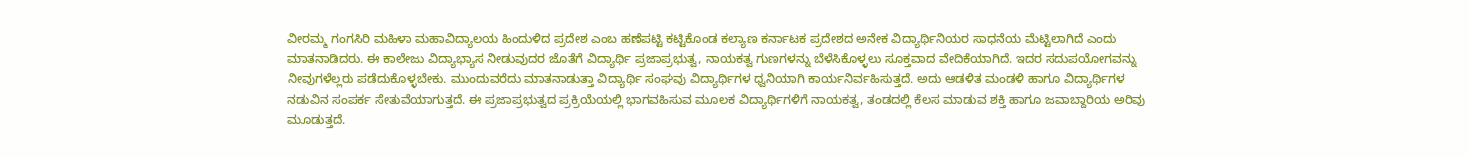ವೀರಮ್ಮ ಗಂಗಸಿರಿ ಮಹಿಳಾ ಮಹಾವಿದ್ಯಾಲಯ ಹಿಂದುಳಿದ ಪ್ರದೇಶ ಎಂಬ ಹಣೆಪಟ್ಟಿ ಕಟ್ಟಿಕೊಂಡ ಕಲ್ಯಾಣ ಕರ್ನಾಟಕ ಪ್ರದೇಶದ ಅನೇಕ ವಿದ್ಯಾರ್ಥಿನಿಯರ ಸಾಧನೆಯ ಮೆಟ್ಟಿಲಾಗಿದೆ ಎಂದು ಮಾತನಾಡಿದರು. ಈ ಕಾಲೇಜು ವಿದ್ಯಾಭ್ಯಾಸ ನೀಡುವುದರ ಜೊತೆಗೆ ವಿದ್ಯಾರ್ಥಿ ಪ್ರಜಾಪ್ರಭುತ್ವ, ನಾಯಕತ್ವ ಗುಣಗಳನ್ನು ಬೆಳೆಸಿಕೊಳ್ಳಲು ಸೂಕ್ತವಾದ ವೇದಿಕೆಯಾಗಿದೆ. ಇದರ ಸದುಪಯೋಗವನ್ನು ನೀವುಗಳೆಲ್ಲರು ಪಡೆದುಕೊಳ್ಳಬೇಕು. ಮುಂದುವರೆದು ಮಾತನಾಡುತ್ತಾ ವಿದ್ಯಾರ್ಥಿ ಸಂಘವು ವಿದ್ಯಾರ್ಥಿಗಳ ಧ್ವನಿಯಾಗಿ ಕಾರ್ಯನಿರ್ವಹಿಸುತ್ತದೆ. ಅದು ಆಡಳಿತ ಮಂಡಳಿ ಹಾಗೂ ವಿದ್ಯಾರ್ಥಿಗಳ ನಡುವಿನ ಸಂಪರ್ಕ ಸೇತುವೆಯಾಗುತ್ತದೆ. ಈ ಪ್ರಜಾಪ್ರಭುತ್ವದ ಪ್ರಕ್ರಿಯೆಯಲ್ಲಿ ಭಾಗವಹಿಸುವ ಮೂಲಕ ವಿದ್ಯಾರ್ಥಿಗಳಿಗೆ ನಾಯಕತ್ವ, ತಂಡದಲ್ಲಿ ಕೆಲಸ ಮಾಡುವ ಶಕ್ತಿ ಹಾಗೂ ಜವಾಬ್ದಾರಿಯ ಅರಿವು ಮೂಡುತ್ತದೆ.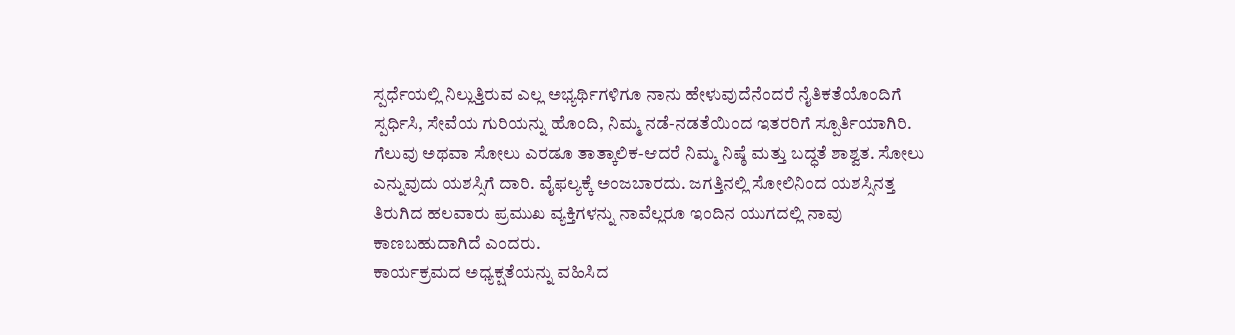ಸ್ಪರ್ಧೆಯಲ್ಲಿ ನಿಲ್ಲುತ್ತಿರುವ ಎಲ್ಲ ಅಭ್ಯರ್ಥಿಗಳಿಗೂ ನಾನು ಹೇಳುವುದೆನೆಂದರೆ ನೈತಿಕತೆಯೊಂದಿಗೆ ಸ್ಪರ್ಧಿಸಿ, ಸೇವೆಯ ಗುರಿಯನ್ನು ಹೊಂದಿ, ನಿಮ್ಮ ನಡೆ-ನಡತೆಯಿಂದ ಇತರರಿಗೆ ಸ್ಪೂರ್ತಿಯಾಗಿರಿ. ಗೆಲುವು ಅಥವಾ ಸೋಲು ಎರಡೂ ತಾತ್ಕಾಲಿಕ-ಆದರೆ ನಿಮ್ಮ ನಿಷ್ಠೆ ಮತ್ತು ಬದ್ಧತೆ ಶಾಶ್ವತ. ಸೋಲು ಎನ್ನುವುದು ಯಶಸ್ಸಿಗೆ ದಾರಿ. ವೈಫಲ್ಯಕ್ಕೆ ಅಂಜಬಾರದು. ಜಗತ್ತಿನಲ್ಲಿ ಸೋಲಿನಿಂದ ಯಶಸ್ಸಿನತ್ತ ತಿರುಗಿದ ಹಲವಾರು ಪ್ರಮುಖ ವ್ಯಕ್ತಿಗಳನ್ನು ನಾವೆಲ್ಲರೂ ಇಂದಿನ ಯುಗದಲ್ಲಿ ನಾವು ಕಾಣಬಹುದಾಗಿದೆ ಎಂದರು.
ಕಾರ್ಯಕ್ರಮದ ಅಧ್ಯಕ್ಷತೆಯನ್ನು ವಹಿಸಿದ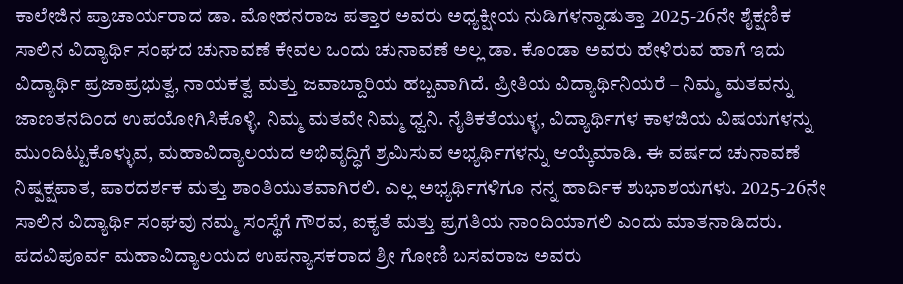ಕಾಲೇಜಿನ ಪ್ರಾಚಾರ್ಯರಾದ ಡಾ. ಮೋಹನರಾಜ ಪತ್ತಾರ ಅವರು ಅಧ್ಯಕ್ಷೀಯ ನುಡಿಗಳನ್ನಾಡುತ್ತಾ 2025-26ನೇ ಶೈಕ್ಷಣಿಕ ಸಾಲಿನ ವಿದ್ಯಾರ್ಥಿ ಸಂಘದ ಚುನಾವಣೆ ಕೇವಲ ಒಂದು ಚುನಾವಣೆ ಅಲ್ಲ ಡಾ. ಕೊಂಡಾ ಅವರು ಹೇಳಿರುವ ಹಾಗೆ ಇದು ವಿದ್ಯಾರ್ಥಿ ಪ್ರಜಾಪ್ರಭುತ್ವ, ನಾಯಕತ್ವ ಮತ್ತು ಜವಾಬ್ದಾರಿಯ ಹಬ್ಬವಾಗಿದೆ. ಪ್ರೀತಿಯ ವಿದ್ಯಾರ್ಥಿನಿಯರೆ – ನಿಮ್ಮ ಮತವನ್ನು ಜಾಣತನದಿಂದ ಉಪಯೋಗಿಸಿಕೊಳ್ಳಿ. ನಿಮ್ಮ ಮತವೇ ನಿಮ್ಮ ಧ್ವನಿ. ನೈತಿಕತೆಯುಳ್ಳ, ವಿದ್ಯಾರ್ಥಿಗಳ ಕಾಳಜಿಯ ವಿಷಯಗಳನ್ನು ಮುಂದಿಟ್ಟುಕೊಳ್ಳುವ, ಮಹಾವಿದ್ಯಾಲಯದ ಅಭಿವೃದ್ಧಿಗೆ ಶ್ರಮಿಸುವ ಅಭ್ಯರ್ಥಿಗಳನ್ನು ಆಯ್ಕೆಮಾಡಿ. ಈ ವರ್ಷದ ಚುನಾವಣೆ ನಿಷ್ಪಕ್ಷಪಾತ, ಪಾರದರ್ಶಕ ಮತ್ತು ಶಾಂತಿಯುತವಾಗಿರಲಿ. ಎಲ್ಲ ಅಭ್ಯರ್ಥಿಗಳಿಗೂ ನನ್ನ ಹಾರ್ದಿಕ ಶುಭಾಶಯಗಳು. 2025-26ನೇ ಸಾಲಿನ ವಿದ್ಯಾರ್ಥಿ ಸಂಘವು ನಮ್ಮ ಸಂಸ್ಥೆಗೆ ಗೌರವ, ಐಕ್ಯತೆ ಮತ್ತು ಪ್ರಗತಿಯ ನಾಂದಿಯಾಗಲಿ ಎಂದು ಮಾತನಾಡಿದರು.
ಪದವಿಪೂರ್ವ ಮಹಾವಿದ್ಯಾಲಯದ ಉಪನ್ಯಾಸಕರಾದ ಶ್ರೀ ಗೋಣಿ ಬಸವರಾಜ ಅವರು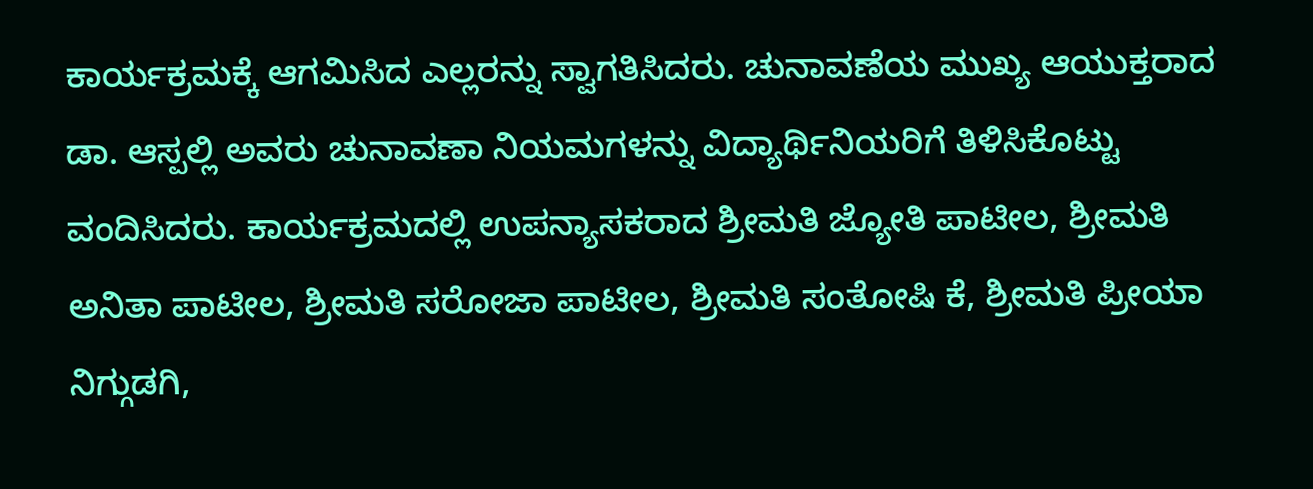ಕಾರ್ಯಕ್ರಮಕ್ಕೆ ಆಗಮಿಸಿದ ಎಲ್ಲರನ್ನು ಸ್ವಾಗತಿಸಿದರು. ಚುನಾವಣೆಯ ಮುಖ್ಯ ಆಯುಕ್ತರಾದ ಡಾ. ಆಸ್ಪಲ್ಲಿ ಅವರು ಚುನಾವಣಾ ನಿಯಮಗಳನ್ನು ವಿದ್ಯಾರ್ಥಿನಿಯರಿಗೆ ತಿಳಿಸಿಕೊಟ್ಟು ವಂದಿಸಿದರು. ಕಾರ್ಯಕ್ರಮದಲ್ಲಿ ಉಪನ್ಯಾಸಕರಾದ ಶ್ರೀಮತಿ ಜ್ಯೋತಿ ಪಾಟೀಲ, ಶ್ರೀಮತಿ ಅನಿತಾ ಪಾಟೀಲ, ಶ್ರೀಮತಿ ಸರೋಜಾ ಪಾಟೀಲ, ಶ್ರೀಮತಿ ಸಂತೋಷಿ ಕೆ, ಶ್ರೀಮತಿ ಪ್ರೀಯಾ ನಿಗ್ಗುಡಗಿ,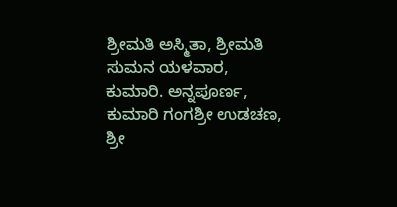ಶ್ರೀಮತಿ ಅಸ್ಮಿತಾ, ಶ್ರೀಮತಿ ಸುಮನ ಯಳವಾರ, ಕುಮಾರಿ. ಅನ್ನಪೂರ್ಣ, ಕುಮಾರಿ ಗಂಗಶ್ರೀ ಉಡಚಣ, ಶ್ರೀ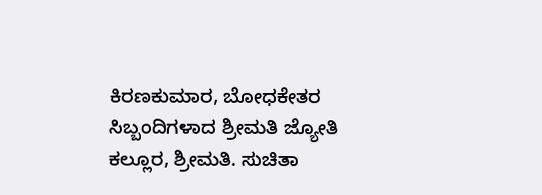ಕಿರಣಕುಮಾರ, ಬೋಧಕೇತರ ಸಿಬ್ಬಂದಿಗಳಾದ ಶ್ರೀಮತಿ ಜ್ಯೋತಿ ಕಲ್ಲೂರ, ಶ್ರೀಮತಿ. ಸುಚಿತಾ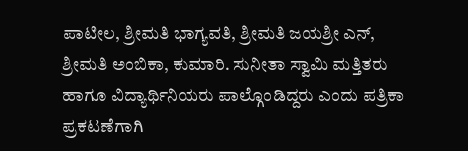ಪಾಟೀಲ, ಶ್ರೀಮತಿ ಭಾಗ್ಯವತಿ, ಶ್ರೀಮತಿ ಜಯಶ್ರೀ ಎನ್, ಶ್ರೀಮತಿ ಅಂಬಿಕಾ, ಕುಮಾರಿ. ಸುನೀತಾ ಸ್ವಾಮಿ ಮತ್ತಿತರು ಹಾಗೂ ವಿದ್ಯಾರ್ಥಿನಿಯರು ಪಾಲ್ಗೊಂಡಿದ್ದರು ಎಂದು ಪತ್ರಿಕಾ ಪ್ರಕಟಣೆಗಾಗಿ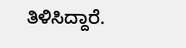ತಿಳಿಸಿದ್ದಾರೆ.